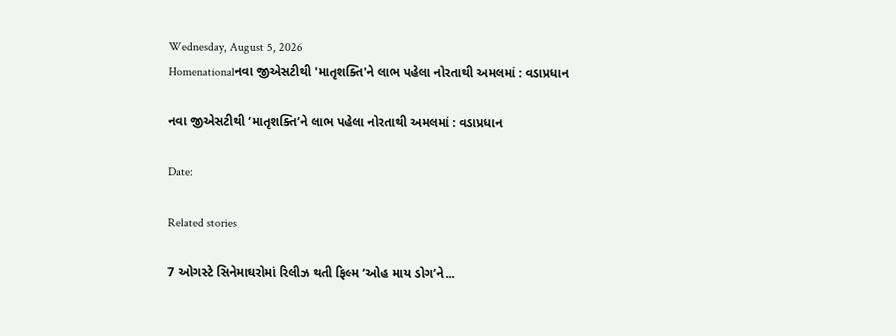Wednesday, August 5, 2026
Homenationalનવા જીએસટીથી 'માતૃશક્તિ'ને લાભ પહેલા નોરતાથી અમલમાં : વડાપ્રધાન

નવા જીએસટીથી ‘માતૃશક્તિ’ને લાભ પહેલા નોરતાથી અમલમાં : વડાપ્રધાન

Date:

Related stories

7 ઓગસ્ટે સિનેમાઘરોમાં રિલીઝ થતી ફિલ્મ ‘ઓહ માય ડોગ’ને...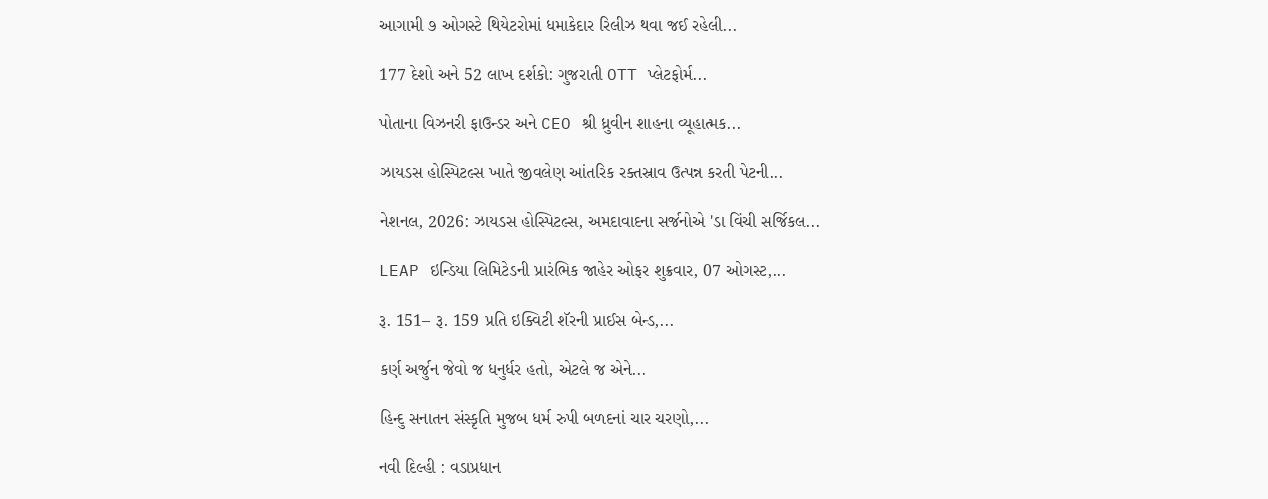આગામી ૭ ઓગસ્ટે થિયેટરોમાં ધમાકેદાર રિલીઝ થવા જઈ રહેલી...

177 દેશો અને 52 લાખ દર્શકો: ગુજરાતી OTT પ્લેટફોર્મ...

પોતાના વિઝનરી ફાઉન્ડર અને CEO શ્રી ધ્રુવીન શાહના વ્યૂહાત્મક...

ઝાયડસ હોસ્પિટલ્સ ખાતે જીવલેણ આંતરિક રક્તસ્રાવ ઉત્પન્ન કરતી પેટની...

નેશનલ, 2026: ઝાયડસ હોસ્પિટલ્સ, અમદાવાદના સર્જનોએ 'ડા વિંચી સર્જિકલ...

LEAP ઇન્ડિયા લિમિટેડની પ્રારંભિક જાહેર ઓફર શુક્રવાર, 07 ઓગસ્ટ,...

રૂ. 151– રૂ. 159 પ્રતિ ઇક્વિટી શૅરની પ્રાઈસ બેન્ડ,...

કર્ણ અર્જુન જેવો જ ધનુર્ધર હતો, એટલે જ એને...

હિન્દુ સનાતન સંસ્કૃતિ મુજબ ધર્મ રુપી બળદનાં ચાર ચરણો,...

નવી દિલ્હી : વડાપ્રધાન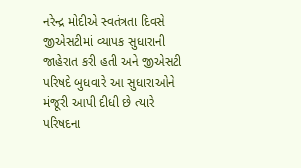નરેન્દ્ર મોદીએ સ્વતંત્રતા દિવસે જીએસટીમાં વ્યાપક સુધારાની જાહેરાત કરી હતી અને જીએસટી પરિષદે બુધવારે આ સુધારાઓને મંજૂરી આપી દીધી છે ત્યારે પરિષદના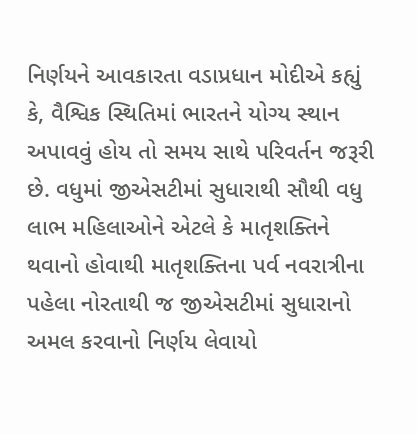નિર્ણયને આવકારતા વડાપ્રધાન મોદીએ કહ્યું કે, વૈશ્વિક સ્થિતિમાં ભારતને યોગ્ય સ્થાન અપાવવું હોય તો સમય સાથે પરિવર્તન જરૂરી છે. વધુમાં જીએસટીમાં સુધારાથી સૌથી વધુ લાભ મહિલાઓને એટલે કે માતૃશક્તિને થવાનો હોવાથી માતૃશક્તિના પર્વ નવરાત્રીના પહેલા નોરતાથી જ જીએસટીમાં સુધારાનો અમલ કરવાનો નિર્ણય લેવાયો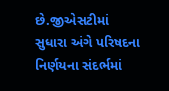છે.જીએસટીમાં સુધારા અંગે પરિષદના નિર્ણયના સંદર્ભમાં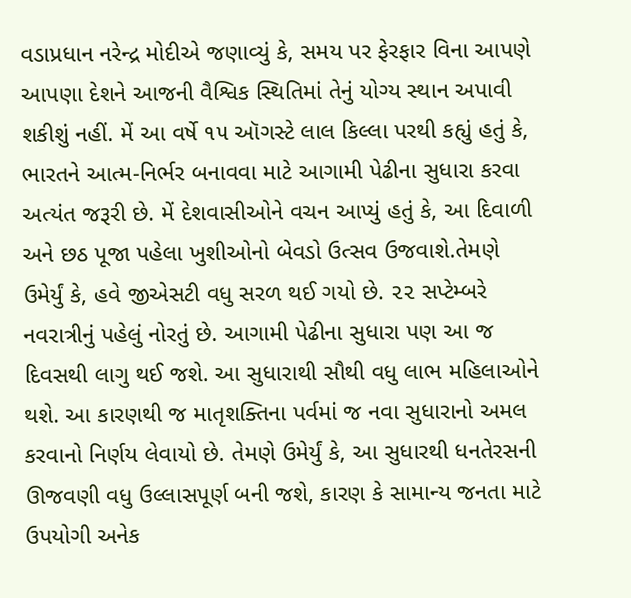વડાપ્રધાન નરેન્દ્ર મોદીએ જણાવ્યું કે, સમય પર ફેરફાર વિના આપણે આપણા દેશને આજની વૈશ્વિક સ્થિતિમાં તેનું યોગ્ય સ્થાન અપાવી શકીશું નહીં. મેં આ વર્ષે ૧૫ ઑગસ્ટે લાલ કિલ્લા પરથી કહ્યું હતું કે, ભારતને આત્મ-નિર્ભર બનાવવા માટે આગામી પેઢીના સુધારા કરવા અત્યંત જરૂરી છે. મેં દેશવાસીઓને વચન આપ્યું હતું કે, આ દિવાળી અને છઠ પૂજા પહેલા ખુશીઓનો બેવડો ઉત્સવ ઉજવાશે.તેમણે ઉમેર્યું કે, હવે જીએસટી વધુ સરળ થઈ ગયો છે. ૨૨ સપ્ટેમ્બરે નવરાત્રીનું પહેલું નોરતું છે. આગામી પેઢીના સુધારા પણ આ જ દિવસથી લાગુ થઈ જશે. આ સુધારાથી સૌથી વધુ લાભ મહિલાઓને થશે. આ કારણથી જ માતૃશક્તિના પર્વમાં જ નવા સુધારાનો અમલ કરવાનો નિર્ણય લેવાયો છે. તેમણે ઉમેર્યું કે, આ સુધારથી ધનતેરસની ઊજવણી વધુ ઉલ્લાસપૂર્ણ બની જશે, કારણ કે સામાન્ય જનતા માટે ઉપયોગી અનેક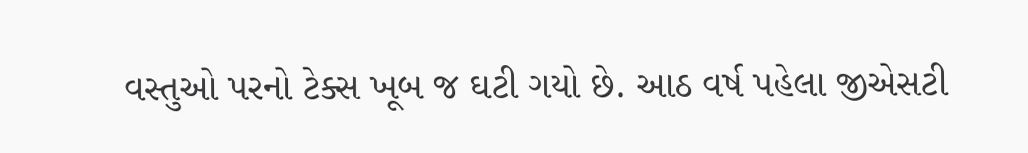વસ્તુઓ પરનો ટેક્સ ખૂબ જ ઘટી ગયો છે. આઠ વર્ષ પહેલા જીએસટી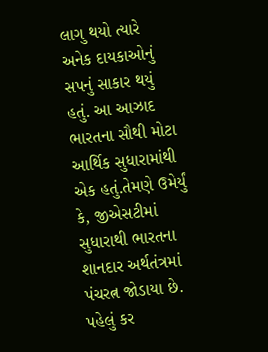લાગુ થયો ત્યારે અનેક દાયકાઓનું સપનું સાકાર થયું હતું. આ આઝાદ ભારતના સૌથી મોટા આર્થિક સુધારામાંથી એક હતું.તેમણે ઉમેર્યું કે, જીએસટીમાં સુધારાથી ભારતના શાનદાર અર્થતંત્રમાં પંચરત્ન જોડાયા છે. પહેલું કર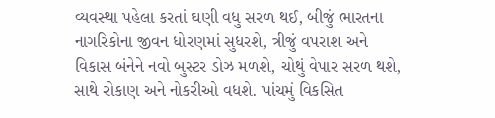વ્યવસ્થા પહેલા કરતાં ઘણી વધુ સરળ થઈ, બીજું ભારતના નાગરિકોના જીવન ધોરણમાં સુધરશે, ત્રીજું વપરાશ અને વિકાસ બંનેને નવો બુસ્ટર ડોઝ મળશે, ચોથું વેપાર સરળ થશે, સાથે રોકાણ અને નોકરીઓ વધશે. પાંચમું વિકસિત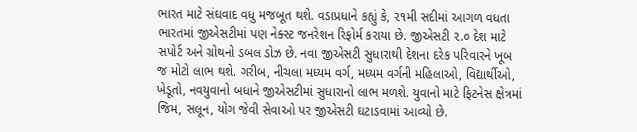ભારત માટે સંઘવાદ વધુ મજબૂત થશે. વડાપ્રધાને કહ્યું કે, ૨૧મી સદીમાં આગળ વધતા ભારતમાં જીએસટીમાં પણ નેક્સ્ટ જનરેશન રિફોર્મ કરાયા છે. જીએસટી ૨.૦ દેશ માટે સપોર્ટ અને ગ્રોથનો ડબલ ડોઝ છે. નવા જીએસટી સુધારાથી દેશના દરેક પરિવારને ખૂબ જ મોટો લાભ થશે. ગરીબ, નીચલા મધ્યમ વર્ગ, મધ્યમ વર્ગની મહિલાઓ, વિદ્યાર્થીઓ, ખેડૂતો, નવયુવાનો બધાને જીએસટીમાં સુધારાનો લાભ મળશે. યુવાનો માટે ફિટનેસ ક્ષેત્રમાં જિમ, સલૂન, યોગ જેવી સેવાઓ પર જીએસટી ઘટાડવામાં આવ્યો છે.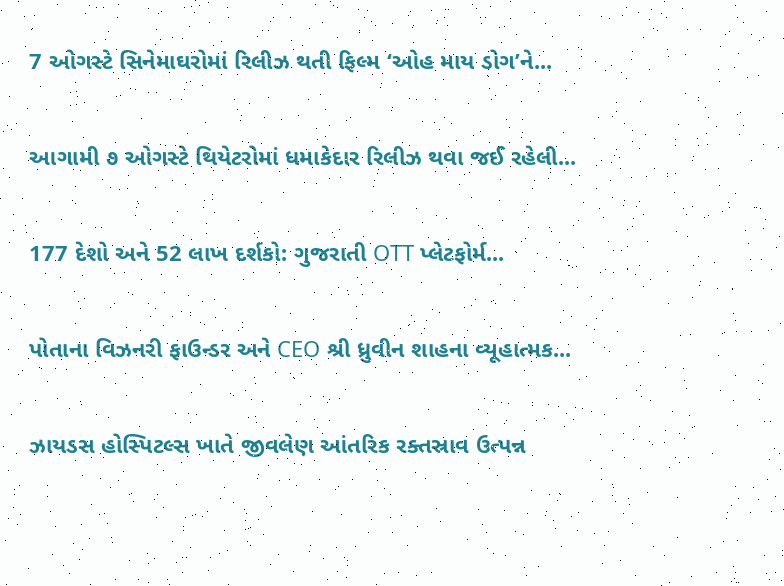7 ઓગસ્ટે સિનેમાઘરોમાં રિલીઝ થતી ફિલ્મ ‘ઓહ માય ડોગ’ને...

આગામી ૭ ઓગસ્ટે થિયેટરોમાં ધમાકેદાર રિલીઝ થવા જઈ રહેલી...

177 દેશો અને 52 લાખ દર્શકો: ગુજરાતી OTT પ્લેટફોર્મ...

પોતાના વિઝનરી ફાઉન્ડર અને CEO શ્રી ધ્રુવીન શાહના વ્યૂહાત્મક...

ઝાયડસ હોસ્પિટલ્સ ખાતે જીવલેણ આંતરિક રક્તસ્રાવ ઉત્પન્ન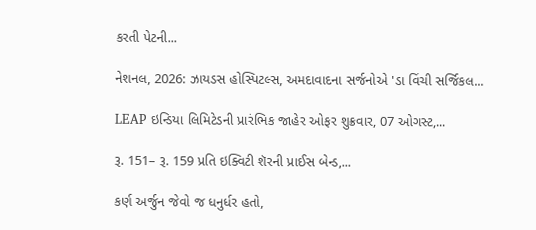કરતી પેટની...

નેશનલ, 2026: ઝાયડસ હોસ્પિટલ્સ, અમદાવાદના સર્જનોએ 'ડા વિંચી સર્જિકલ...

LEAP ઇન્ડિયા લિમિટેડની પ્રારંભિક જાહેર ઓફર શુક્રવાર, 07 ઓગસ્ટ,...

રૂ. 151– રૂ. 159 પ્રતિ ઇક્વિટી શૅરની પ્રાઈસ બેન્ડ,...

કર્ણ અર્જુન જેવો જ ધનુર્ધર હતો,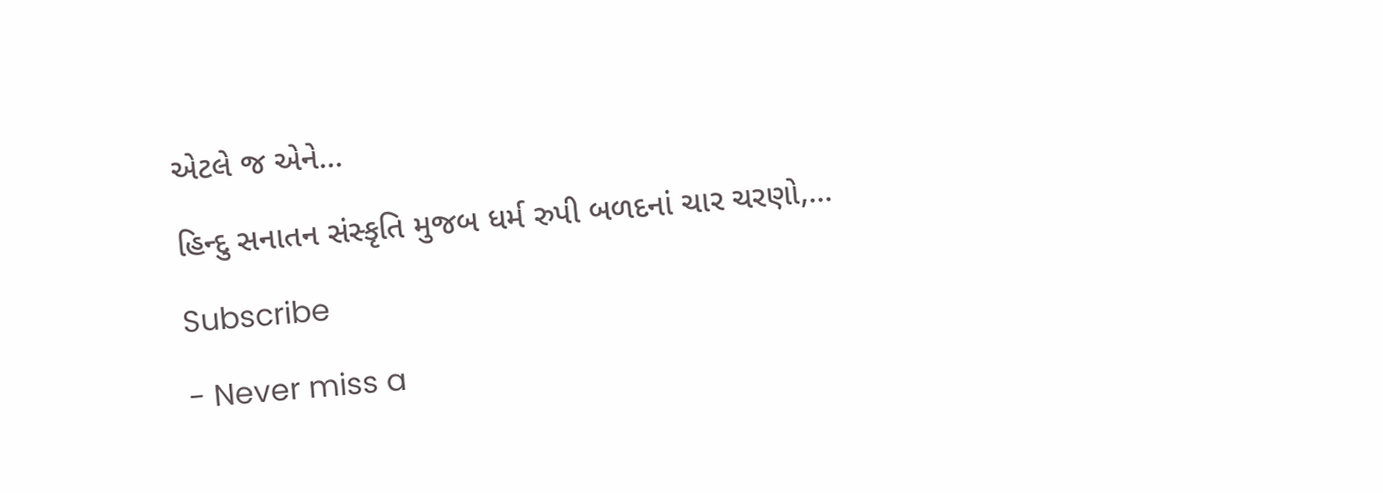એટલે જ એને...

હિન્દુ સનાતન સંસ્કૃતિ મુજબ ધર્મ રુપી બળદનાં ચાર ચરણો,...

Subscribe

- Never miss a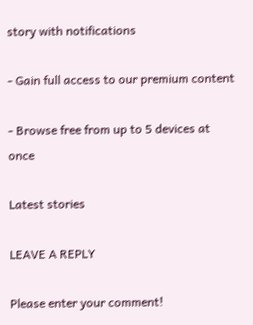story with notifications

- Gain full access to our premium content

- Browse free from up to 5 devices at once

Latest stories

LEAVE A REPLY

Please enter your comment!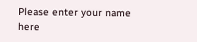Please enter your name here